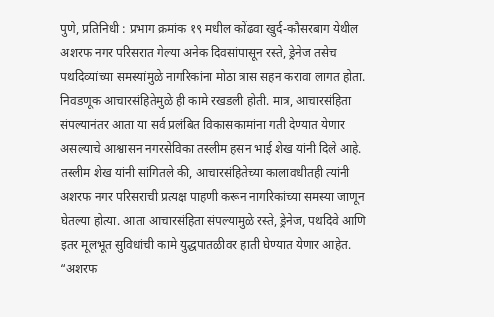पुणे, प्रतिनिधी : प्रभाग क्रमांक १९ मधील कोंढवा खुर्द-कौसरबाग येथील अशरफ नगर परिसरात गेल्या अनेक दिवसांपासून रस्ते, ड्रेनेज तसेच पथदिव्यांच्या समस्यांमुळे नागरिकांना मोठा त्रास सहन करावा लागत होता. निवडणूक आचारसंहितेमुळे ही कामे रखडली होती. मात्र, आचारसंहिता संपल्यानंतर आता या सर्व प्रलंबित विकासकामांना गती देण्यात येणार असल्याचे आश्वासन नगरसेविका तस्लीम हसन भाई शेख यांनी दिले आहे.
तस्लीम शेख यांनी सांगितले की, आचारसंहितेच्या कालावधीतही त्यांनी अशरफ नगर परिसराची प्रत्यक्ष पाहणी करून नागरिकांच्या समस्या जाणून घेतल्या होत्या. आता आचारसंहिता संपल्यामुळे रस्ते, ड्रेनेज, पथदिवे आणि इतर मूलभूत सुविधांची कामे युद्धपातळीवर हाती घेण्यात येणार आहेत.
“अशरफ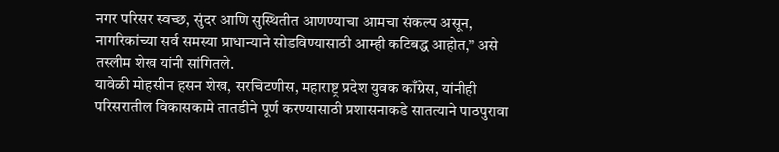नगर परिसर स्वच्छ, सुंदर आणि सुस्थितीत आणण्याचा आमचा संकल्प असून, नागरिकांच्या सर्व समस्या प्राधान्याने सोडविण्यासाठी आम्ही कटिबद्ध आहोत,” असे तस्लीम शेख यांनी सांगितले.
यावेळी मोहसीन हसन शेख, सरचिटणीस, महाराष्ट्र प्रदेश युवक काँग्रेस, यांनीही परिसरातील विकासकामे तातडीने पूर्ण करण्यासाठी प्रशासनाकडे सातत्याने पाठपुरावा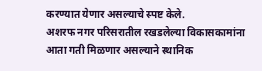करण्यात येणार असल्याचे स्पष्ट केले.
अशरफ नगर परिसरातील रखडलेल्या विकासकामांना आता गती मिळणार असल्याने स्थानिक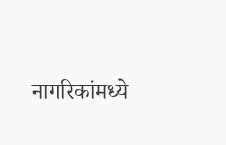नागरिकांमध्ये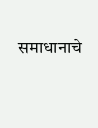समाधानाचे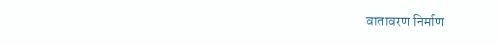वातावरण निर्माण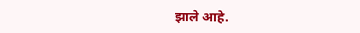झाले आहे.